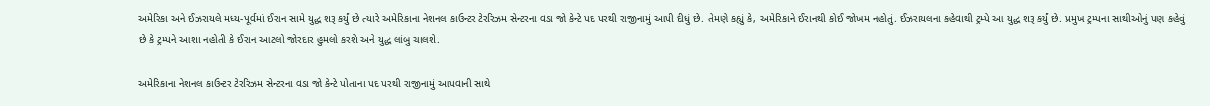અમેરિકા અને ઈઝરાયલે મધ્ય-પૂર્વમાં ઈરાન સામે યુદ્ધ શરૂ કર્યું છે ત્યારે અમેરિકાના નેશનલ કાઉન્ટર ટેરરિઝમ સેન્ટરના વડા જો કેન્ટે પદ પરથી રાજીનામું આપી દીધું છે. તેમણે કહ્યું કે, અમેરિકાને ઈરાનથી કોઈ જોખમ નહોતું. ઈઝરાયલના કહેવાથી ટ્રમ્પે આ યુદ્ધ શરૂ કર્યું છે. પ્રમુખ ટ્રમ્પના સાથીઓનું પણ કહેવું છે કે ટ્રમ્પને આશા નહોતી કે ઈરાન આટલો જોરદાર હુમલો કરશે અને યુદ્ધ લાંબુ ચાલશે.

અમેરિકાના નેશનલ કાઉન્ટર ટેરરિઝમ સેન્ટરના વડા જો કેન્ટે પોતાના પદ પરથી રાજીનામું આપવાની સાથે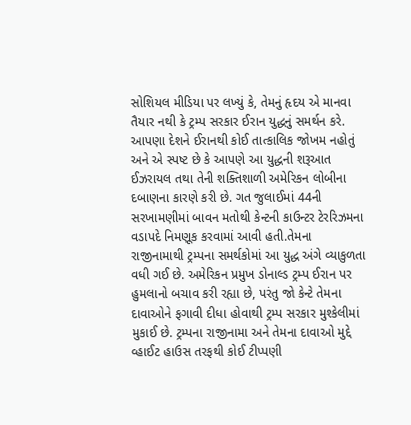સોશિયલ મીડિયા પર લખ્યું કે, તેમનું હૃદય એ માનવા તૈયાર નથી કે ટ્રમ્પ સરકાર ઈરાન યુદ્ધનું સમર્થન કરે. આપણા દેશને ઈરાનથી કોઈ તાત્કાલિક જોખમ નહોતું અને એ સ્પષ્ટ છે કે આપણે આ યુદ્ધની શરૂઆત ઈઝરાયલ તથા તેની શક્તિશાળી અમેરિકન લોબીના દબાણના કારણે કરી છે. ગત જુલાઈમાં 44ની સરખામણીમાં બાવન મતોથી કેન્ટની કાઉન્ટર ટેરરિઝમના વડાપદે નિમણૂક કરવામાં આવી હતી.તેમના રાજીનામાથી ટ્રમ્પના સમર્થકોમાં આ યુદ્ધ અંગે વ્યાકુળતા વધી ગઈ છે. અમેરિકન પ્રમુખ ડોનાલ્ડ ટ્રમ્પ ઈરાન પર હુમલાનો બચાવ કરી રહ્યા છે, પરંતુ જો કેન્ટે તેમના દાવાઓને ફગાવી દીધા હોવાથી ટ્રમ્પ સરકાર મુશ્કેલીમાં મુકાઈ છે. ટ્રમ્પના રાજીનામા અને તેમના દાવાઓ મુદ્દે વ્હાઈટ હાઉસ તરફથી કોઈ ટીપ્પણી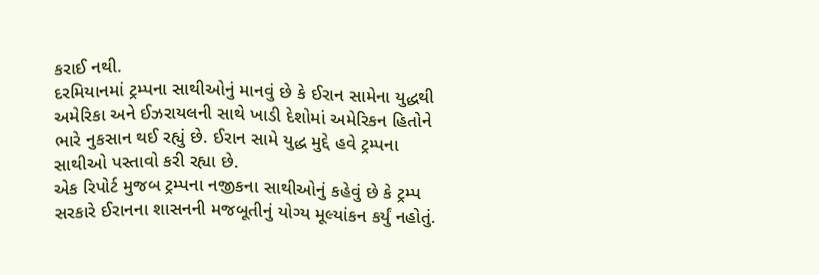કરાઈ નથી.
દરમિયાનમાં ટ્રમ્પના સાથીઓનું માનવું છે કે ઈરાન સામેના યુદ્ધથી અમેરિકા અને ઈઝરાયલની સાથે ખાડી દેશોમાં અમેરિકન હિતોને ભારે નુકસાન થઈ રહ્યું છે. ઈરાન સામે યુદ્ધ મુદ્દે હવે ટ્રમ્પના સાથીઓ પસ્તાવો કરી રહ્યા છે.
એક રિપોર્ટ મુજબ ટ્રમ્પના નજીકના સાથીઓનું કહેવું છે કે ટ્રમ્પ સરકારે ઈરાનના શાસનની મજબૂતીનું યોગ્ય મૂલ્યાંકન કર્યું નહોતું.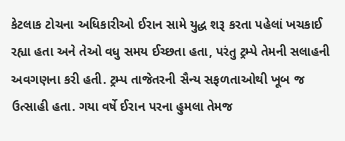કેટલાક ટોચના અધિકારીઓ ઈરાન સામે યુદ્ધ શરૂ કરતા પહેલાં ખચકાઈ રહ્યા હતા અને તેઓ વધુ સમય ઈચ્છતા હતા, પરંતુ ટ્રમ્પે તેમની સલાહની અવગણના કરી હતી. ટ્રમ્પ તાજેતરની સૈન્ય સફળતાઓથી ખૂબ જ ઉત્સાહી હતા. ગયા વર્ષે ઈરાન પરના હુમલા તેમજ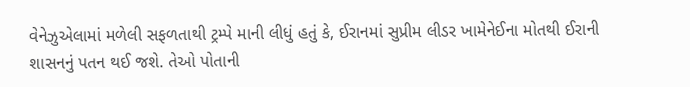વેનેઝુએલામાં મળેલી સફળતાથી ટ્રમ્પે માની લીધું હતું કે, ઈરાનમાં સુપ્રીમ લીડર ખામેનેઈના મોતથી ઈરાની શાસનનું પતન થઈ જશે. તેઓ પોતાની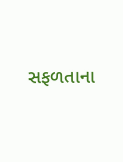સફળતાના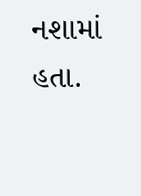નશામાં હતા.